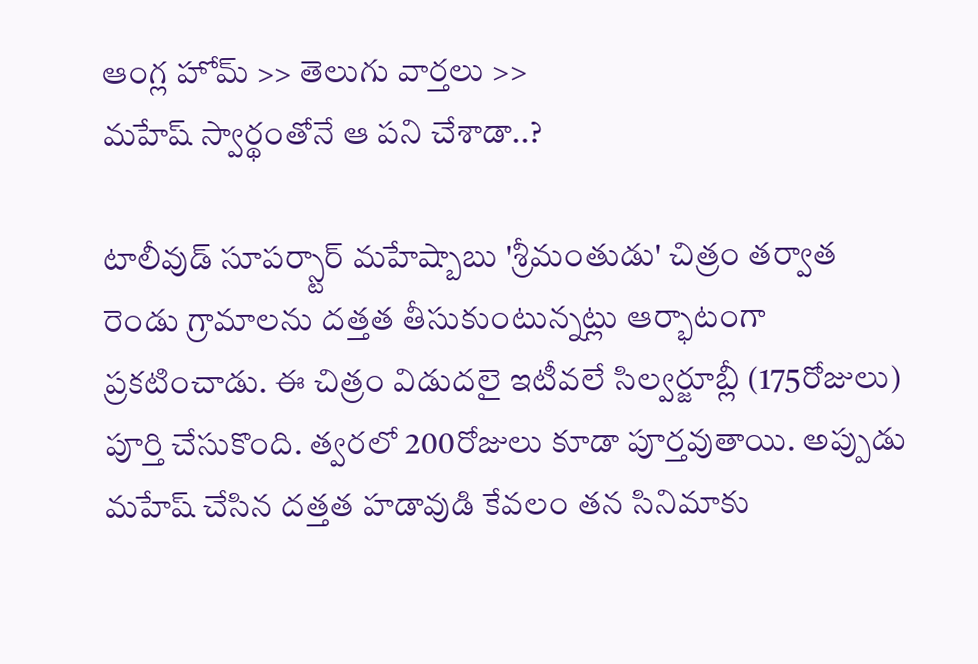ఆంగ్ల హోమ్ >> తెలుగు వార్తలు >>
మహేష్ స్వార్థంతోనే ఆ పని చేశాడా..?

టాలీవుడ్ సూపర్స్టార్ మహేష్బాబు 'శ్రీమంతుడు' చిత్రం తర్వాత రెండు గ్రామాలను దత్తత తీసుకుంటున్నట్లు ఆర్భాటంగా ప్రకటించాడు. ఈ చిత్రం విడుదలై ఇటీవలే సిల్వర్జూబ్లీ (175రోజులు) పూర్తి చేసుకొంది. త్వరలో 200రోజులు కూడా పూర్తవుతాయి. అప్పుడు మహేష్ చేసిన దత్తత హడావుడి కేవలం తన సినిమాకు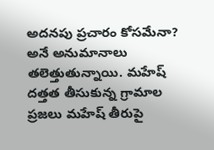అదనపు ప్రచారం కోసమేనా? అనే అనుమానాలు తలెత్తుతున్నాయి. మహేష్ దత్తత తీసుకున్న గ్రామాల ప్రజలు మహేష్ తీరుపై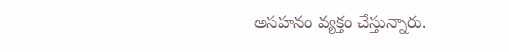అసహనం వ్యక్తం చేస్తున్నారు.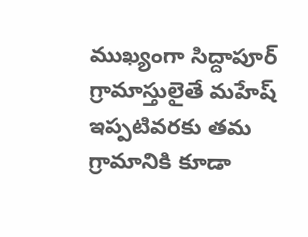ముఖ్యంగా సిద్దాపూర్ గ్రామాస్తులైతే మహేష్ ఇప్పటివరకు తమ గ్రామానికి కూడా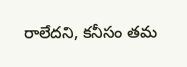రాలేదని, కనీసం తమ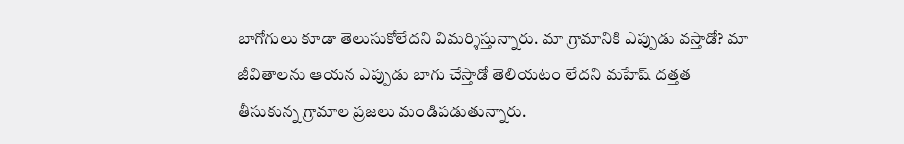బాగోగులు కూడా తెలుసుకోలేదని విమర్శిస్తున్నారు. మా గ్రామానికి ఎప్పుడు వస్తాడో? మా జీవితాలను ఆయన ఎప్పుడు బాగు చేస్తాడో తెలియటం లేదని మహేష్ దత్తత తీసుకున్న గ్రామాల ప్రజలు మండిపడుతున్నారు.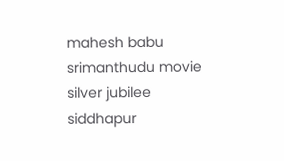mahesh babu
srimanthudu movie
silver jubilee
siddhapur